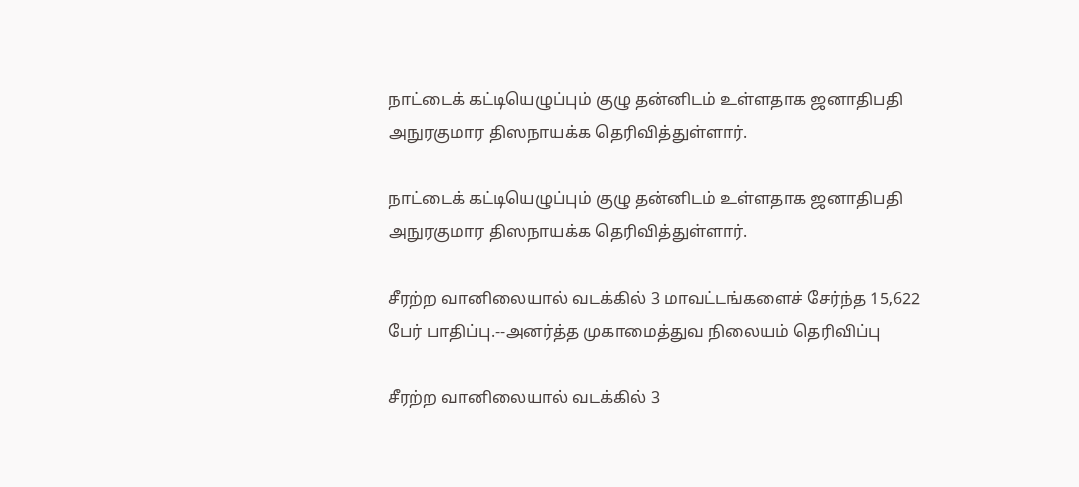நாட்டைக் கட்டியெழுப்பும் குழு தன்னிடம் உள்ளதாக ஜனாதிபதி அநுரகுமார திஸநாயக்க தெரிவித்துள்ளார்.

நாட்டைக் கட்டியெழுப்பும் குழு தன்னிடம் உள்ளதாக ஜனாதிபதி அநுரகுமார திஸநாயக்க தெரிவித்துள்ளார்.

சீரற்ற வானிலையால் வடக்கில் 3 மாவட்டங்களைச் சேர்ந்த 15,622 பேர் பாதிப்பு.--அனர்த்த முகாமைத்துவ நிலையம் தெரிவிப்பு

சீரற்ற வானிலையால் வடக்கில் 3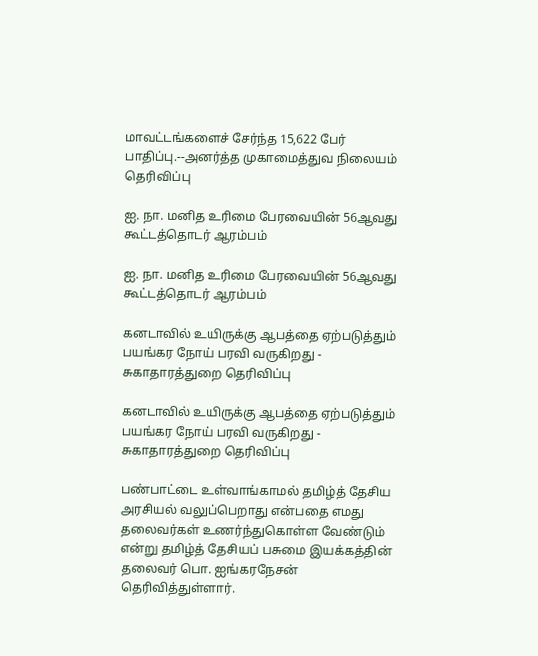மாவட்டங்களைச் சேர்ந்த 15,622 பேர் பாதிப்பு.--அனர்த்த முகாமைத்துவ நிலையம் தெரிவிப்பு

ஐ. நா. மனித உரிமை பேரவையின் 56ஆவது கூட்டத்தொடர் ஆரம்பம்

ஐ. நா. மனித உரிமை பேரவையின் 56ஆவது கூட்டத்தொடர் ஆரம்பம்

கனடாவில் உயிருக்கு ஆபத்தை ஏற்படுத்தும் பயங்கர நோய் பரவி வருகிறது - சுகாதாரத்துறை தெரிவிப்பு

கனடாவில் உயிருக்கு ஆபத்தை ஏற்படுத்தும் பயங்கர நோய் பரவி வருகிறது - சுகாதாரத்துறை தெரிவிப்பு

பண்பாட்டை உள்வாங்காமல் தமிழ்த் தேசிய அரசியல் வலுப்பெறாது என்பதை எமது தலைவர்கள் உணர்ந்துகொள்ள வேண்டும் என்று தமிழ்த் தேசியப் பசுமை இயக்கத்தின் தலைவர் பொ. ஐங்கரநேசன் தெரிவித்துள்ளார்.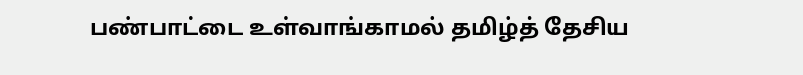பண்பாட்டை உள்வாங்காமல் தமிழ்த் தேசிய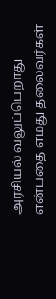அரசியல் வலுப்பெறாது என்பதை எமது தலைவர்கள்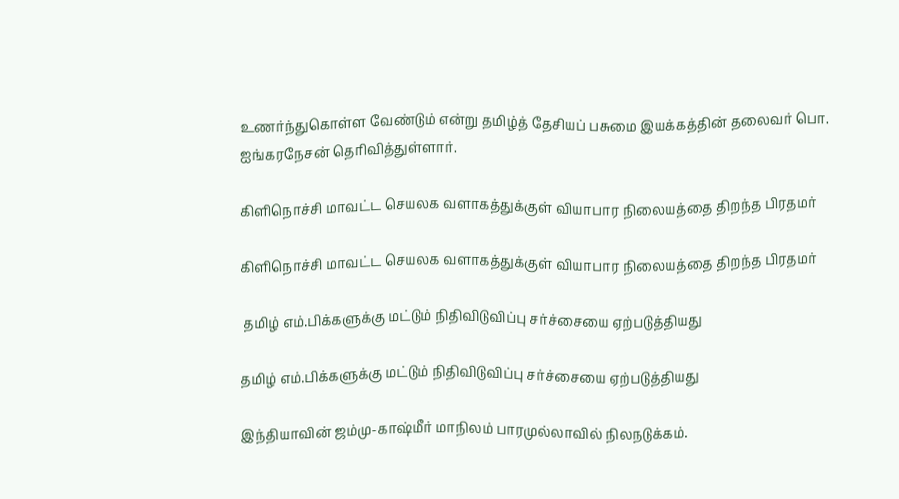உணர்ந்துகொள்ள வேண்டும் என்று தமிழ்த் தேசியப் பசுமை இயக்கத்தின் தலைவர் பொ. ஐங்கரநேசன் தெரிவித்துள்ளார்.

கிளிநொச்சி மாவட்ட செயலக வளாகத்துக்குள் வியாபார நிலையத்தை திறந்த பிரதமர்

கிளிநொச்சி மாவட்ட செயலக வளாகத்துக்குள் வியாபார நிலையத்தை திறந்த பிரதமர்

 தமிழ் எம்.பிக்களுக்கு மட்டும் நிதிவிடுவிப்பு சர்ச்சையை ஏற்படுத்தியது

தமிழ் எம்.பிக்களுக்கு மட்டும் நிதிவிடுவிப்பு சர்ச்சையை ஏற்படுத்தியது

இந்தியாவின் ஜம்மு-காஷ்மீர் மாநிலம் பாரமுல்லாவில் நிலநடுக்கம்.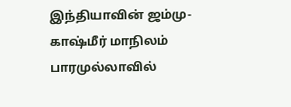இந்தியாவின் ஜம்மு-காஷ்மீர் மாநிலம் பாரமுல்லாவில்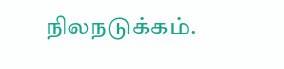நிலநடுக்கம்.